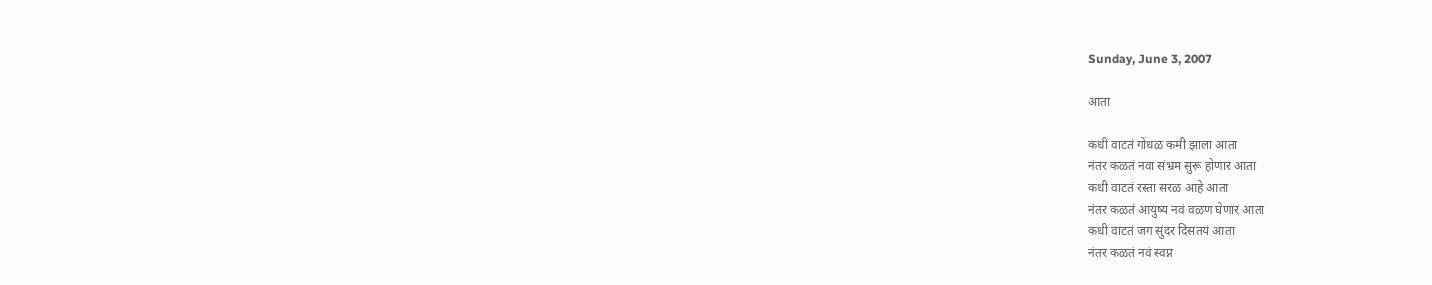Sunday, June 3, 2007

आता

कधी वाटतं गोंधळ कमी झाला आता
नंतर कळतं नवा संभ्रम सुरू होणार आता
कधी वाटतं रस्ता सरळ आहे आता
नंतर कळतं आयुष्य नवं वळण घेणार आता
कधी वाटतं जग सुंदर दिसतयं आता
नंतर कळतं नवं स्वप्न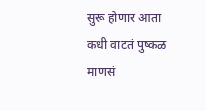सुरू होणार आता
कधी वाटतं पुष्कळ माणसं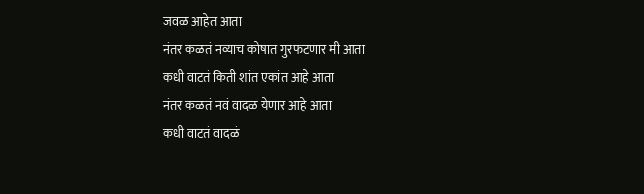जवळ आहेत आता
नंतर कळतं नव्याच कोषात गुरफटणार मी आता
कधी वाटतं किती शांत एकांत आहे आता
नंतर कळतं नवं वादळ येणार आहे आता
कधी वाटतं वादळं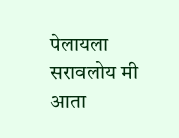पेलायला सरावलोय मी आता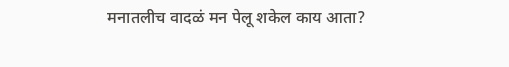मनातलीच वादळं मन पेलू शकेल काय आता?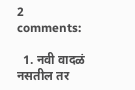2 comments:

  1. नवी वादळं नसतील तर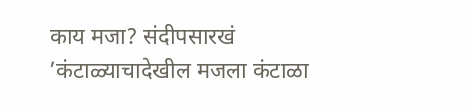काय मजा? संदीपसारखं ’कंटाळ्याचादेखील मजला कंटाळा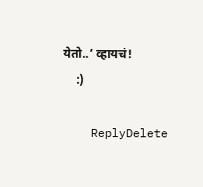येतो..’ व्हायचं!
    :)

    ReplyDelete